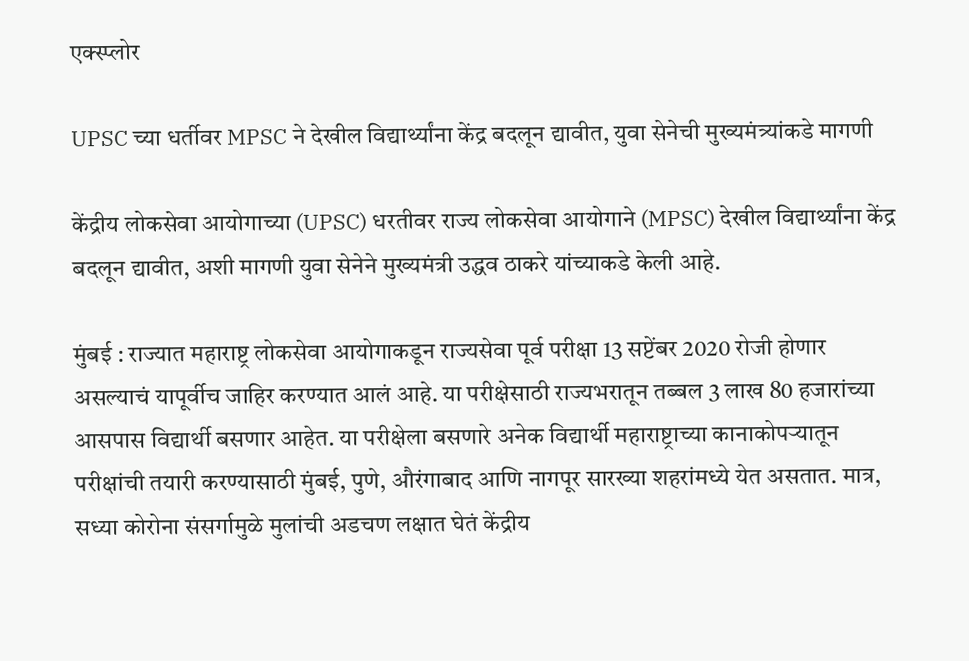एक्स्प्लोर

UPSC च्या धर्तीवर MPSC ने देखील विद्यार्थ्यांना केंद्र बदलून द्यावीत, युवा सेनेची मुख्यमंत्र्यांकडे मागणी

केंद्रीय लोकसेवा आयोगाच्या (UPSC) धरतीवर राज्य लोकसेवा आयोगाने (MPSC) देखील विद्यार्थ्यांना केंद्र बदलून द्यावीत, अशी मागणी युवा सेनेने मुख्यमंत्री उद्धव ठाकरे यांच्याकडे केली आहे.

मुंबई : राज्यात महाराष्ट्र लोकसेवा आयोगाकडून राज्यसेवा पूर्व परीक्षा 13 सप्टेंबर 2020 रोजी होणार असल्याचं यापूर्वीच जाहिर करण्यात आलं आहे. या परीक्षेसाठी राज्यभरातून तब्बल 3 लाख 80 हजारांच्या आसपास विद्यार्थी बसणार आहेत. या परीक्षेला बसणारे अनेक विद्यार्थी महाराष्ट्राच्या कानाकोपऱ्यातून परीक्षांची तयारी करण्यासाठी मुंबई, पुणे, औरंगाबाद आणि नागपूर सारख्या शहरांमध्ये येत असतात. मात्र, सध्या कोरोना संसर्गामुळे मुलांची अडचण लक्षात घेतं केंद्रीय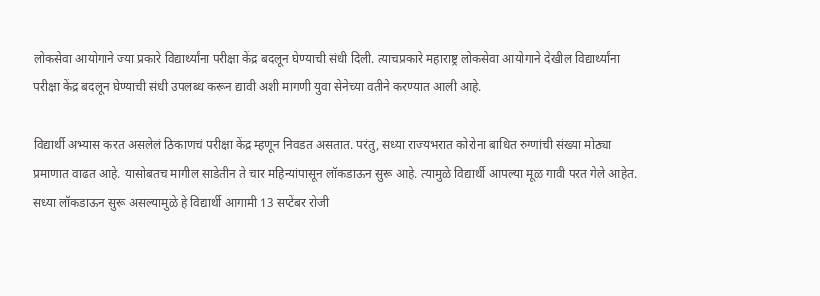लोकसेवा आयोगाने ज्या प्रकारे विद्यार्थ्यांना परीक्षा केंद्र बदलून घेण्याची संधी दिली. त्याचप्रकारे महाराष्ट्र लोकसेवा आयोगाने देखील विद्यार्थ्यांना परीक्षा केंद्र बदलून घेण्याची संधी उपलब्ध करून द्यावी अशी मागणी युवा सेनेच्या वतीने करण्यात आली आहे.

विद्यार्थी अभ्यास करत असलेलं ठिकाणचं परीक्षा केंद्र म्हणून निवडत असतात. परंतु, सध्या राज्यभरात कोरोना बाधित रुग्णांची संख्या मोठ्या प्रमाणात वाढत आहे. यासोबतच मागील साडेतीन ते चार महिन्यांपासून लॉकडाऊन सुरू आहे. त्यामुळे विद्यार्थी आपल्या मूळ गावी परत गेले आहेत. सध्या लॉकडाऊन सुरू असल्यामुळे हे विद्यार्थी आगामी 13 सप्टेंबर रोजी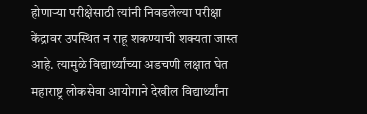होणाऱ्या परीक्षेसाठी त्यांनी निवडलेल्या परीक्षा केंद्रावर उपस्थित न राहू शकण्याची शक्यता जास्त आहे. त्यामुळे विद्यार्थ्यांच्या अडचणी लक्षात घेत महाराष्ट्र लोकसेवा आयोगाने देखील विद्यार्थ्यांना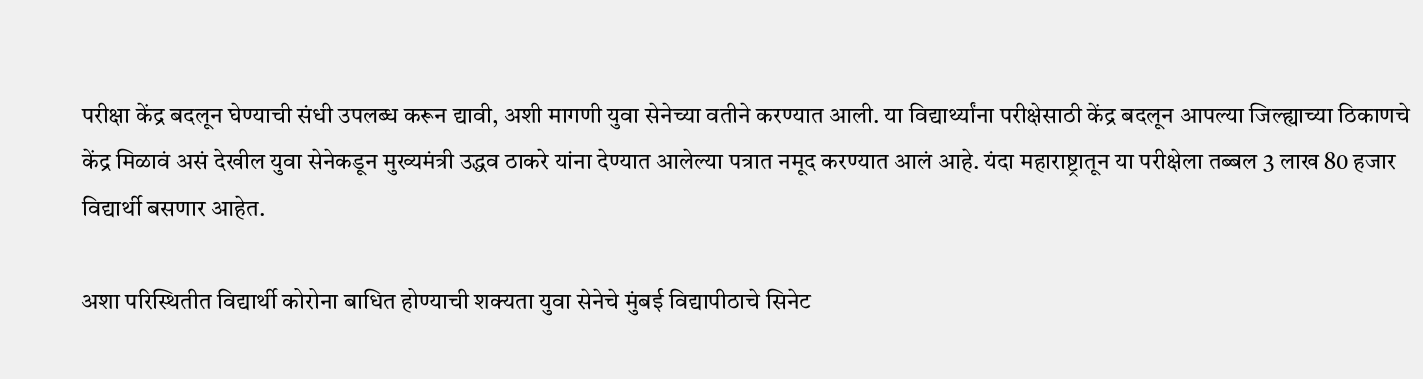परीक्षा केंद्र बदलून घेण्याची संधी उपलब्ध करून द्यावी, अशी मागणी युवा सेनेच्या वतीने करण्यात आली. या विद्यार्थ्यांना परीक्षेसाठी केंद्र बदलून आपल्या जिल्ह्याच्या ठिकाणचे केंद्र मिळावं असं देखील युवा सेनेकडून मुख्यमंत्री उद्धव ठाकरे यांना देण्यात आलेल्या पत्रात नमूद करण्यात आलं आहे. यंदा महाराष्ट्रातून या परीक्षेला तब्बल 3 लाख 80 हजार विद्यार्थी बसणार आहेत.

अशा परिस्थितीत विद्यार्थी कोरोना बाधित होण्याची शक्यता युवा सेनेचे मुंबई विद्यापीठाचे सिनेट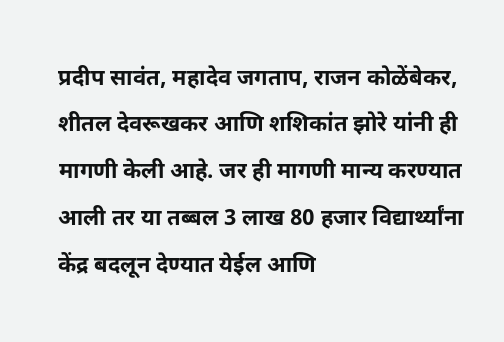प्रदीप सावंत, महादेव जगताप, राजन कोळेंबेकर, शीतल देवरूखकर आणि शशिकांत झोरे यांनी ही मागणी केली आहे. जर ही मागणी मान्य करण्यात आली तर या तब्बल 3 लाख 80 हजार विद्यार्थ्यांना केंद्र बदलून देण्यात येईल आणि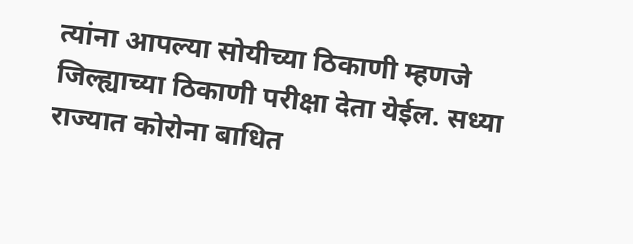त्यांना आपल्या सोयीच्या ठिकाणी म्हणजे जिल्ह्याच्या ठिकाणी परीक्षा देता येईल. सध्या राज्यात कोरोना बाधित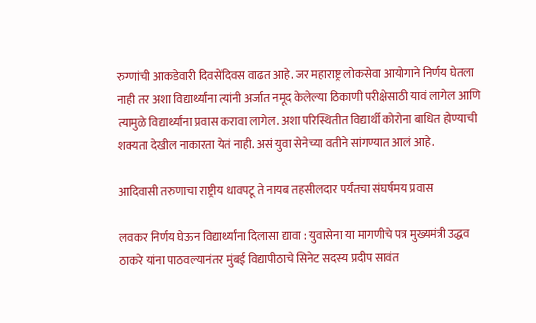रुग्णांची आकडेवारी दिवसेंदिवस वाढत आहे. जर महाराष्ट्र लोकसेवा आयोगाने निर्णय घेतला नाही तर अशा विद्यार्थ्यांना त्यांनी अर्जात नमूद केलेल्या ठिकाणी परीक्षेसाठी यावं लागेल आणि त्यामुळे विद्यार्थ्यांना प्रवास करावा लागेल. अशा परिस्थितीत विद्यार्थी कोरोना बाधित होण्याची शक्यता देखील नाकारता येतं नाही. असं युवा सेनेच्या वतीने सांगण्यात आलं आहे.

आदिवासी तरुणाचा राष्ट्रीय धावपटू ते नायब तहसीलदार पर्यंतचा संघर्षमय प्रवास

लवकर निर्णय घेऊन विद्यार्थ्यांना दिलासा द्यावा : युवासेना या मागणीचे पत्र मुख्यमंत्री उद्धव ठाकरे यांना पाठवल्यानंतर मुंबई विद्यापीठाचे सिनेट सदस्य प्रदीप सावंत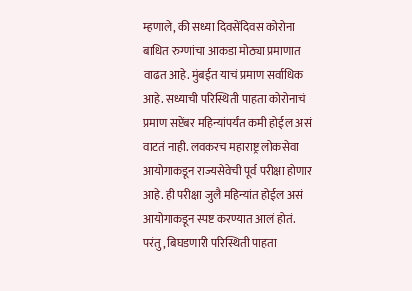म्हणाले, की सध्या दिवसेंदिवस कोरोना बाधित रुग्णांचा आकडा मोठ्या प्रमाणात वाढत आहे. मुंबईत याचं प्रमाण सर्वाधिक आहे. सध्याची परिस्थिती पाहता कोरोनाचं प्रमाण सप्टेंबर महिन्यांपर्यंत कमी होईल असं वाटतं नाही. लवकरच महाराष्ट्र लोकसेवा आयोगाकडून राज्यसेवेची पूर्व परीक्षा होणार आहे. ही परीक्षा जुलै महिन्यांत होईल असं आयोगाकडून स्पष्ट करण्यात आलं होतं. परंतु, बिघडणारी परिस्थिती पाहता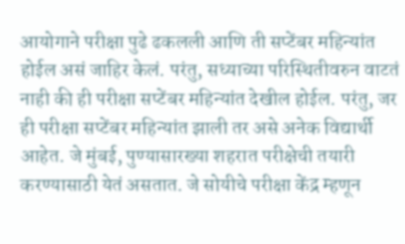आयोगाने परीक्षा पुढे ढकलली आणि ती सप्टेंबर महिन्यांत होईल असं जाहिर केलं. परंतु, सध्याच्या परिस्थितीवरुन वाटतं नाही की ही परीक्षा सप्टेंबर महिन्यांत देखील होईल. परंतु, जर ही परीक्षा सप्टेंबर महिन्यांत झाली तर असे अनेक विद्यार्थी आहेत. जे मुंबई, पुण्यासारख्या शहरात परीक्षेची तयारी करण्यासाठी येतं असतात. जे सोयीचे परीक्षा केंद्र म्हणून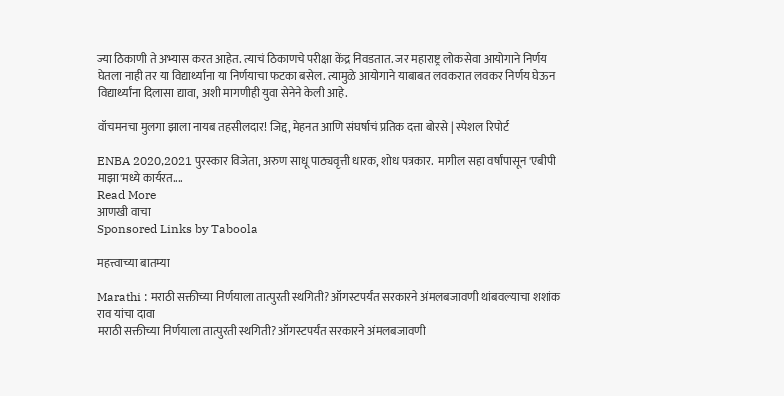ज्या ठिकाणी ते अभ्यास करत आहेत. त्याचं ठिकाणचे परीक्षा केंद्र निवडतात. जर महाराष्ट्र लोकसेवा आयोगाने निर्णय घेतला नाही तर या विद्यार्थ्यांना या निर्णयाचा फटका बसेल. त्यामुळे आयोगाने याबाबत लवकरात लवकर निर्णय घेऊन विद्यार्थ्यांना दिलासा द्यावा, अशी मागणीही युवा सेनेने केली आहे.

वॉचमनचा मुलगा झाला नायब तहसीलदार! जिद्द, मेहनत आणि संघर्षाचं प्रतिक दत्ता बोरसे | स्पेशल रिपोर्ट

ENBA 2020,2021 पुरस्कार विजेता, अरुण साधू पाठ्यवृत्ती धारक, शोध पत्रकार.  मागील सहा वर्षांपासून 'एबीपी माझा'मध्ये कार्यरत....
Read More
आणखी वाचा
Sponsored Links by Taboola

महत्त्वाच्या बातम्या

Marathi : मराठी सक्तीच्या निर्णयाला तात्पुरती स्थगिती? ऑगस्टपर्यंत सरकारने अंमलबजावणी थांबवल्याचा शशांक राव यांचा दावा
मराठी सक्तीच्या निर्णयाला तात्पुरती स्थगिती? ऑगस्टपर्यंत सरकारने अंमलबजावणी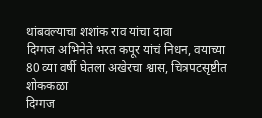थांबवल्याचा शशांक राव यांचा दावा
दिग्गज अभिनेते भरत कपूर यांचं निधन, वयाच्या 80 व्या वर्षी घेतला अखेरचा श्वास, चित्रपटसृष्टीत शोककळा
दिग्गज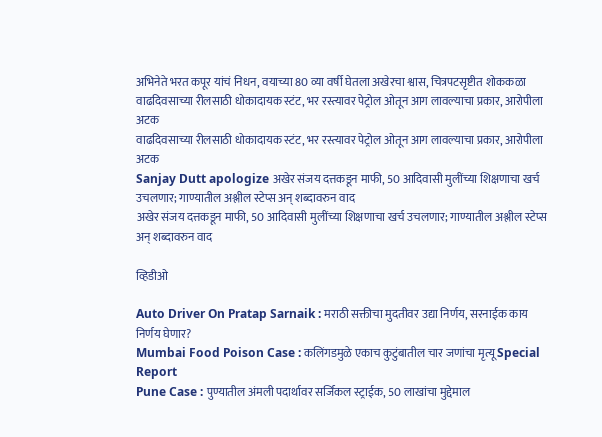अभिनेते भरत कपूर यांचं निधन, वयाच्या 80 व्या वर्षी घेतला अखेरचा श्वास, चित्रपटसृष्टीत शोककळा
वाढदिवसाच्या रीलसाठी धोकादायक स्टंट, भर रस्त्यावर पेट्रोल ओतून आग लावल्याचा प्रकार, आरोपीला अटक
वाढदिवसाच्या रीलसाठी धोकादायक स्टंट, भर रस्त्यावर पेट्रोल ओतून आग लावल्याचा प्रकार, आरोपीला अटक
Sanjay Dutt apologize अखेर संजय दत्तकडून माफी, 50 आदिवासी मुलींच्या शिक्षणाचा खर्च उचलणार; गाण्यातील अश्लील स्टेप्स अन् शब्दावरुन वाद
अखेर संजय दत्तकडून माफी, 50 आदिवासी मुलींच्या शिक्षणाचा खर्च उचलणार; गाण्यातील अश्लील स्टेप्स अन् शब्दावरुन वाद

व्हिडीओ

Auto Driver On Pratap Sarnaik : मराठी सक्तीचा मुदतीवर उद्या निर्णय, सरनाईक काय निर्णय घेणार?
Mumbai Food Poison Case : कलिंगडमुळे एकाच कुटुंबातील चार जणांचा मृत्यू Special Report
Pune Case : पुण्यातील अंमली पदार्थावर सर्जिकल स्ट्राईक, 50 लाखांचा मुद्देमाल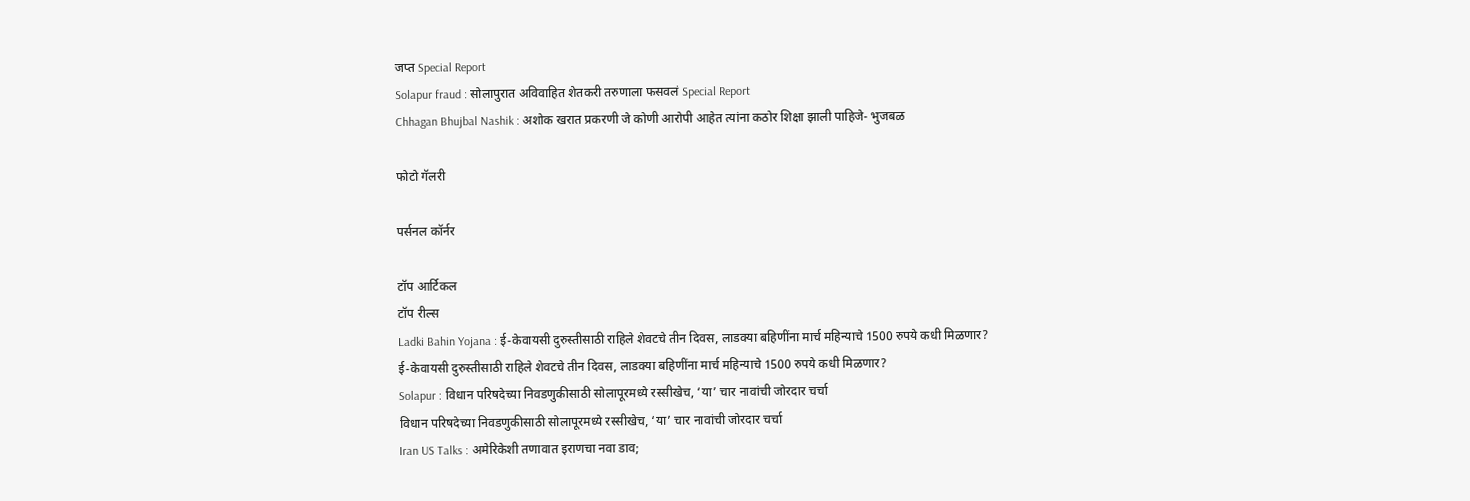जप्त Special Report
Solapur fraud : सोलापुरात अविवाहित शेतकरी तरुणाला फसवलं Special Report
Chhagan Bhujbal Nashik : अशोक खरात प्रकरणी जे कोणी आरोपी आहेत त्यांना कठोर शिक्षा झाली पाहिजे- भुजबळ

फोटो गॅलरी

पर्सनल कॉर्नर

टॉप आर्टिकल
टॉप रील्स
Ladki Bahin Yojana : ई-केवायसी दुरुस्तीसाठी राहिले शेवटचे तीन दिवस, लाडक्या बहिणींना मार्च महिन्याचे 1500 रुपये कधी मिळणार?
ई-केवायसी दुरुस्तीसाठी राहिले शेवटचे तीन दिवस, लाडक्या बहिणींना मार्च महिन्याचे 1500 रुपये कधी मिळणार?
Solapur : विधान परिषदेच्या निवडणुकीसाठी सोलापूरमध्ये रस्सीखेच, ‘या’ चार नावांची जोरदार चर्चा
विधान परिषदेच्या निवडणुकीसाठी सोलापूरमध्ये रस्सीखेच, ‘या’ चार नावांची जोरदार चर्चा
Iran US Talks : अमेरिकेशी तणावात इराणचा नवा डाव;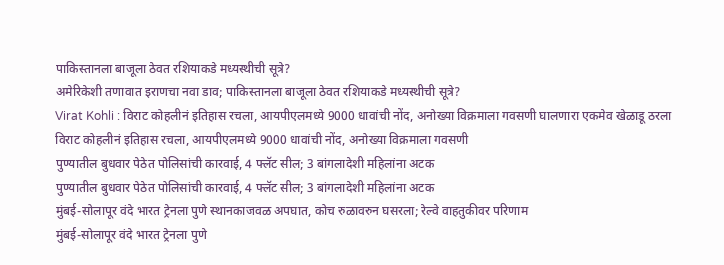पाकिस्तानला बाजूला ठेवत रशियाकडे मध्यस्थीची सूत्रे?
अमेरिकेशी तणावात इराणचा नवा डाव; पाकिस्तानला बाजूला ठेवत रशियाकडे मध्यस्थीची सूत्रे?
Virat Kohli : विराट कोहलीनं इतिहास रचला, आयपीएलमध्ये 9000 धावांची नोंद, अनोख्या विक्रमाला गवसणी घालणारा एकमेव खेळाडू ठरला
विराट कोहलीनं इतिहास रचला, आयपीएलमध्ये 9000 धावांची नोंद, अनोख्या विक्रमाला गवसणी
पुण्यातील बुधवार पेठेत पोलिसांची कारवाई, 4 फ्लॅट सील; 3 बांगलादेशी महिलांना अटक
पुण्यातील बुधवार पेठेत पोलिसांची कारवाई, 4 फ्लॅट सील; 3 बांगलादेशी महिलांना अटक
मुंबई-सोलापूर वंदे भारत ट्रेनला पुणे स्थानकाजवळ अपघात, कोच रुळावरुन घसरला; रेल्वे वाहतुकीवर परिणाम
मुंबई-सोलापूर वंदे भारत ट्रेनला पुणे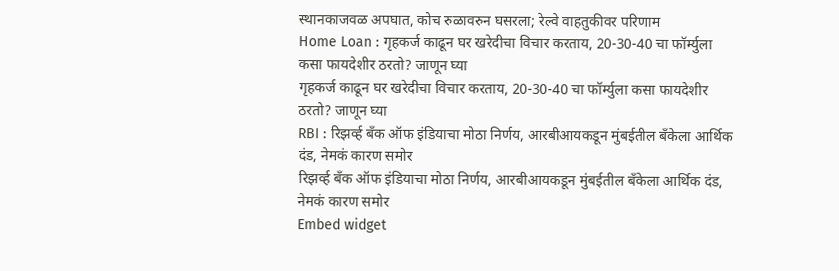स्थानकाजवळ अपघात, कोच रुळावरुन घसरला; रेल्वे वाहतुकीवर परिणाम
Home Loan : गृहकर्ज काढून घर खरेदीचा विचार करताय, 20-30-40 चा फॉर्म्युला कसा फायदेशीर ठरतो? जाणून घ्या
गृहकर्ज काढून घर खरेदीचा विचार करताय, 20-30-40 चा फॉर्म्युला कसा फायदेशीर ठरतो? जाणून घ्या
RBI : रिझर्व्ह बँक ऑफ इंडियाचा मोठा निर्णय, आरबीआयकडून मुंबईतील बँकेला आर्थिक दंड, नेमकं कारण समोर
रिझर्व्ह बँक ऑफ इंडियाचा मोठा निर्णय, आरबीआयकडून मुंबईतील बँकेला आर्थिक दंड, नेमकं कारण समोर
Embed widget